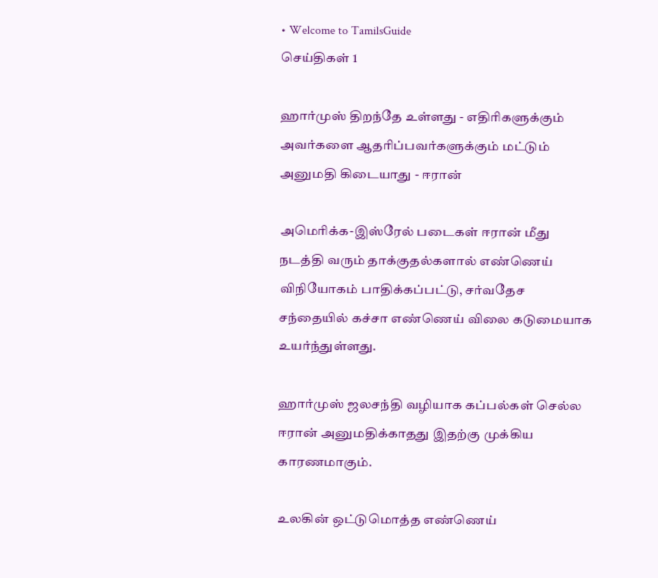• Welcome to TamilsGuide
செய்திகள் 1

ஹார்முஸ் திறந்தே உள்ளது - எதிரிகளுக்கும் அவர்களை ஆதரிப்பவர்களுக்கும் மட்டும் அனுமதி கிடையாது - ஈரான்

அமெரிக்க-இஸ்ரேல் படைகள் ஈரான் மீது நடத்தி வரும் தாக்குதல்களால் எண்ணெய் விநியோகம் பாதிக்கப்பட்டு, சர்வதேச சந்தையில் கச்சா எண்ணெய் விலை கடுமையாக உயர்ந்துள்ளது.

ஹார்முஸ் ஜலசந்தி வழியாக கப்பல்கள் செல்ல ஈரான் அனுமதிக்காதது இதற்கு முக்கிய காரணமாகும்.

உலகின் ஒட்டுமொத்த எண்ணெய்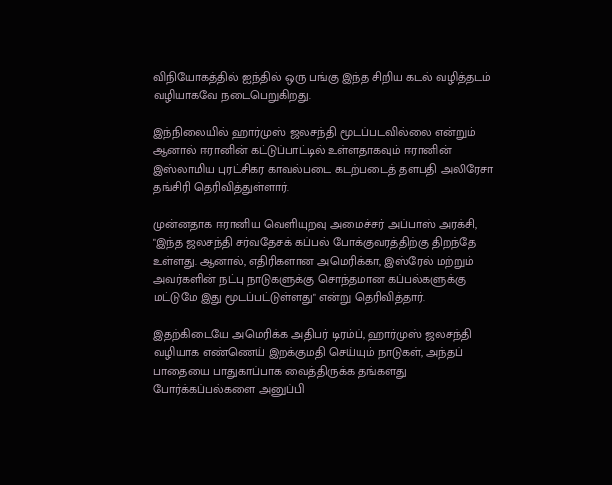விநியோகத்தில் ஐந்தில் ஒரு பங்கு இந்த சிறிய கடல் வழித்தடம் வழியாகவே நடைபெறுகிறது.

இந்நிலையில் ஹார்முஸ் ஜலசந்தி மூடப்படவில்லை என்றும் ஆனால் ஈரானின் கட்டுப்பாட்டில் உள்ளதாகவும் ஈரானின் இஸ்லாமிய புரட்சிகர காவல்படை கடற்படைத் தளபதி அலிரேசா தங்சிரி தெரிவித்துள்ளார்.

முன்னதாக ஈரானிய வெளியுறவு அமைச்சர் அப்பாஸ் அரக்சி, "இந்த ஜலசந்தி சர்வதேசக் கப்பல் போக்குவரத்திற்கு திறந்தே உள்ளது. ஆனால், எதிரிகளான அமெரிக்கா, இஸ்ரேல் மற்றும் அவர்களின் நட்பு நாடுகளுக்கு சொந்தமான கப்பல்களுக்கு மட்டுமே இது மூடப்பட்டுள்ளது" என்று தெரிவித்தார்.

இதற்கிடையே அமெரிக்க அதிபர் டிரம்ப், ஹார்முஸ் ஜலசந்தி வழியாக எண்ணெய் இறக்குமதி செய்யும் நாடுகள், அந்தப் பாதையை பாதுகாப்பாக வைத்திருக்க தங்களது போர்க்கப்பல்களை அனுப்பி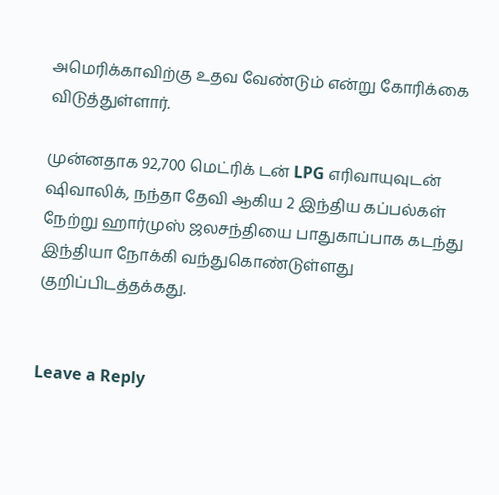அமெரிக்காவிற்கு உதவ வேண்டும் என்று கோரிக்கை விடுத்துள்ளார்.

முன்னதாக 92,700 மெட்ரிக் டன் LPG எரிவாயுவுடன் ஷிவாலிக், நந்தா தேவி ஆகிய 2 இந்திய கப்பல்கள் நேற்று ஹார்முஸ் ஜலசந்தியை பாதுகாப்பாக கடந்து இந்தியா நோக்கி வந்துகொண்டுள்ளது குறிப்பிடத்தக்கது.


Leave a Reply